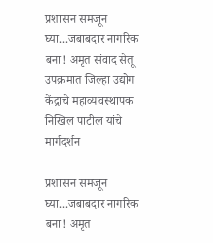प्रशासन समजून घ्या...जबाबदार नागरिक बना! अमृत संवाद सेतू उपक्रमात जिल्हा उद्योग केंद्राचे महाव्यवस्थापक निखिल पाटील यांचे मार्गदर्शन

प्रशासन समजून घ्या...जबाबदार नागरिक बना! अमृत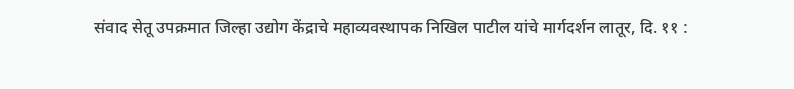संवाद सेतू उपक्रमात जिल्हा उद्योग केंद्राचे महाव्यवस्थापक निखिल पाटील यांचे मार्गदर्शन लातूर, दि. ११ :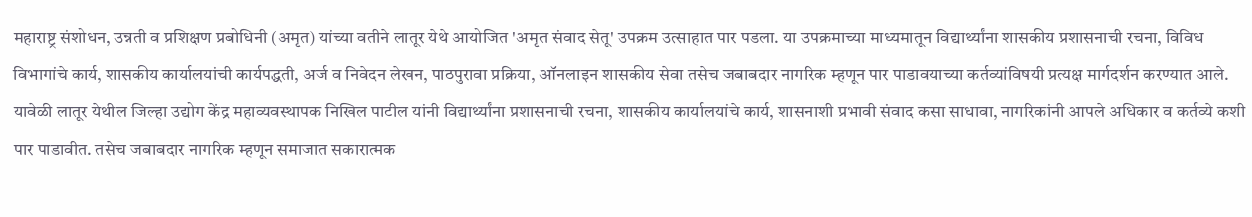महाराष्ट्र संशोधन, उन्नती व प्रशिक्षण प्रबोधिनी (अमृत) यांच्या वतीने लातूर येथे आयोजित 'अमृत संवाद सेतू' उपक्रम उत्साहात पार पडला. या उपक्रमाच्या माध्यमातून विद्यार्थ्यांना शासकीय प्रशासनाची रचना, विविध विभागांचे कार्य, शासकीय कार्यालयांची कार्यपद्धती, अर्ज व निवेदन लेखन, पाठपुरावा प्रक्रिया, ऑनलाइन शासकीय सेवा तसेच जबाबदार नागरिक म्हणून पार पाडावयाच्या कर्तव्यांविषयी प्रत्यक्ष मार्गदर्शन करण्यात आले. यावेळी लातूर येथील जिल्हा उद्योग केंद्र महाव्यवस्थापक निखिल पाटील यांनी विद्यार्थ्यांना प्रशासनाची रचना, शासकीय कार्यालयांचे कार्य, शासनाशी प्रभावी संवाद कसा साधावा, नागरिकांनी आपले अधिकार व कर्तव्ये कशी पार पाडावीत. तसेच जबाबदार नागरिक म्हणून समाजात सकारात्मक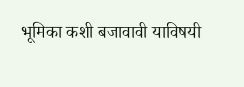भूमिका कशी बजावावी याविषयी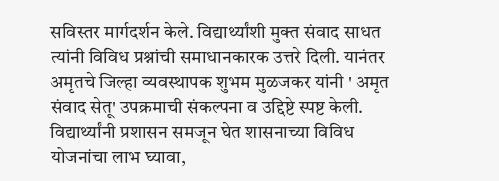सविस्तर मार्गदर्शन केले. विद्यार्थ्यांशी मुक्त संवाद साधत त्यांनी विविध प्रश्नांची समाधानकारक उत्तरे दिली. यानंतर अमृतचे जिल्हा व्यवस्थापक शुभम मुळजकर यांनी ' अमृत संवाद सेतू' उपक्रमाची संकल्पना व उद्दिष्टे स्पष्ट केली. विद्यार्थ्यांनी प्रशासन समजून घेत शासनाच्या विविध योजनांचा लाभ घ्यावा,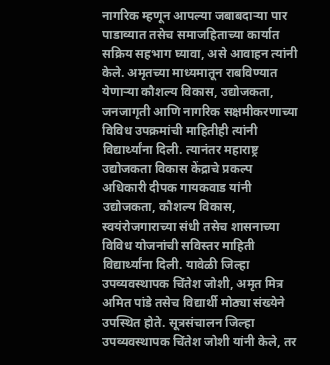नागरिक म्हणून आपल्या जबाबदाऱ्या पार पाडाव्यात तसेच समाजहिताच्या कार्यात सक्रिय सहभाग घ्यावा, असे आवाहन त्यांनी केले. अमृतच्या माध्यमातून राबविण्यात येणाऱ्या कौशल्य विकास, उद्योजकता, जनजागृती आणि नागरिक सक्षमीकरणाच्या विविध उपक्रमांची माहितीही त्यांनी विद्यार्थ्यांना दिली. त्यानंतर महाराष्ट्र उद्योजकता विकास केंद्राचे प्रकल्प अधिकारी दीपक गायकवाड यांनी उद्योजकता, कौशल्य विकास, स्वयंरोजगाराच्या संधी तसेच शासनाच्या विविध योजनांची सविस्तर माहिती विद्यार्थ्यांना दिली. यावेळी जिल्हा उपव्यवस्थापक चिंतेश जोशी, अमृत मित्र अमित पांडे तसेच विद्यार्थी मोठ्या संख्येने उपस्थित होते. सूत्रसंचालन जिल्हा उपव्यवस्थापक चिंतेश जोशी यांनी केले, तर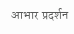आभार प्रदर्शन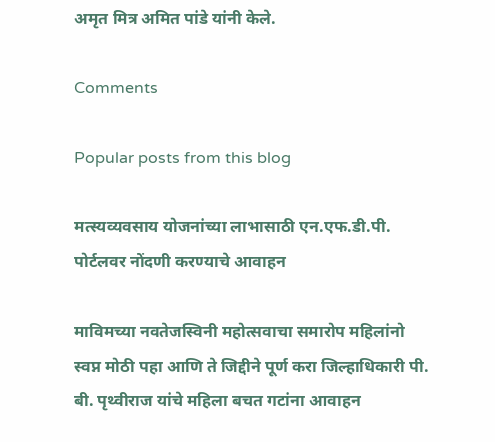अमृत मित्र अमित पांडे यांनी केले.

Comments

Popular posts from this blog

मत्स्यव्यवसाय योजनांच्या लाभासाठी एन.एफ.डी.पी. पोर्टलवर नोंदणी करण्याचे आवाहन

माविमच्या नवतेजस्विनी महोत्सवाचा समारोप महिलांनो स्वप्न मोठी पहा आणि ते जिद्दीने पूर्ण करा जिल्हाधिकारी पी. बी. पृथ्वीराज यांचे महिला बचत गटांना आवाहन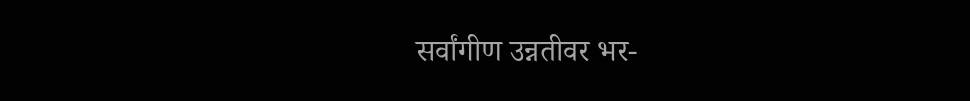सर्वांगीण उन्नतीवर भर-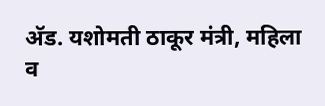अ‍ॅड. यशोमती ठाकूर मंत्री, महिला व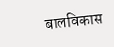बालविकास